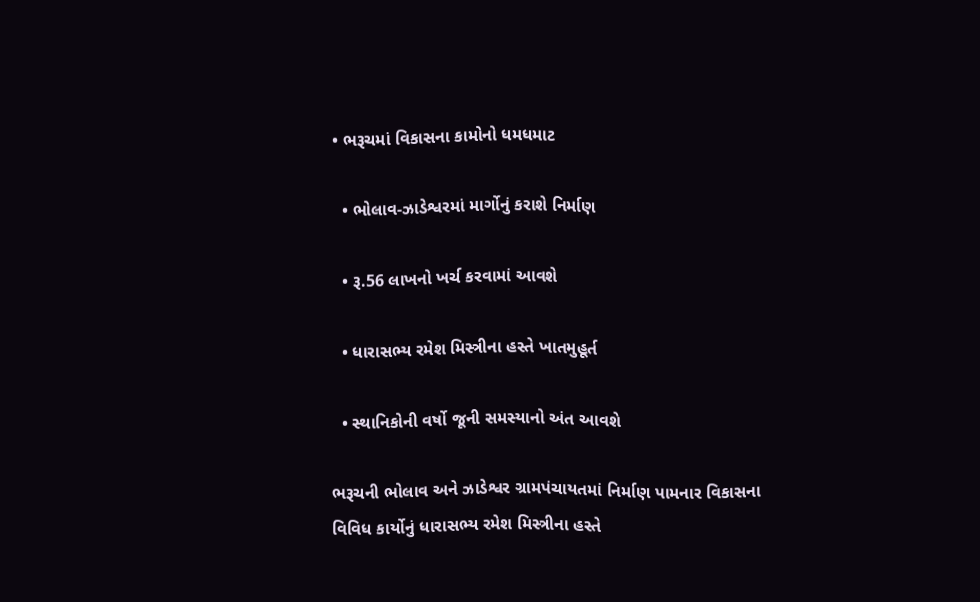• ભરૂચમાં વિકાસના કામોનો ધમધમાટ

  • ભોલાવ-ઝાડેશ્વરમાં માર્ગોનું કરાશે નિર્માણ

  • રૂ.56 લાખનો ખર્ચ કરવામાં આવશે

  • ધારાસભ્ય રમેશ મિસ્ત્રીના હસ્તે ખાતમુહૂર્ત

  • સ્થાનિકોની વર્ષો જૂની સમસ્યાનો અંત આવશે

ભરૂચની ભોલાવ અને ઝાડેશ્વર ગ્રામપંચાયતમાં નિર્માણ પામનાર વિકાસના વિવિધ કાર્યોનું ધારાસભ્ય રમેશ મિસ્ત્રીના હસ્તે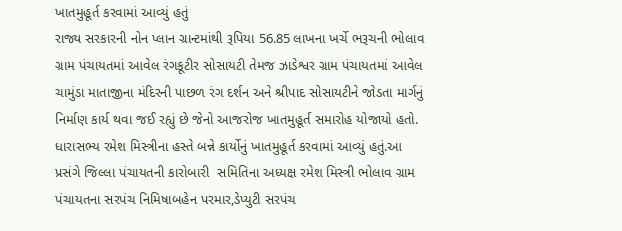ખાતમુહૂર્ત કરવામાં આવ્યું હતું
રાજ્ય સરકારની નોન પ્લાન ગ્રાન્ટમાંથી રૂપિયા 56.85 લાખના ખર્ચે ભરૂચની ભોલાવ ગ્રામ પંચાયતમાં આવેલ રંગકૂટીર સોસાયટી તેમજ ઝાડેશ્વર ગ્રામ પંચાયતમાં આવેલ ચામુંડા માતાજીના મંદિરની પાછળ રંગ દર્શન અને શ્રીપાદ સોસાયટીને જોડતા માર્ગનું નિર્માણ કાર્ય થવા જઈ રહ્યું છે જેનો આજરોજ ખાતમુહૂર્ત સમારોહ યોજાયો હતો. ધારાસભ્ય રમેશ મિસ્ત્રીના હસ્તે બન્ને કાર્યોનું ખાતમુહૂર્ત કરવામાં આવ્યું હતું.આ  પ્રસંગે જિલ્લા પંચાયતની કારોબારી  સમિતિના અધ્યક્ષ રમેશ મિસ્ત્રી ભોલાવ ગ્રામ પંચાયતના સરપંચ નિમિષાબહેન પરમાર,ડેપ્યુટી સરપંચ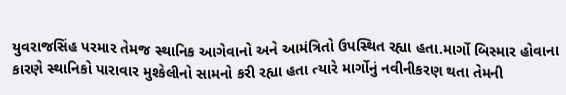યુવરાજસિંહ પરમાર તેમજ સ્થાનિક આગેવાનો અને આમંત્રિતો ઉપસ્થિત રહ્યા હતા.માર્ગો બિસ્માર હોવાના કારણે સ્થાનિકો પારાવાર મુશ્કેલીનો સામનો કરી રહ્યા હતા ત્યારે માર્ગોનું નવીનીકરણ થતા તેમની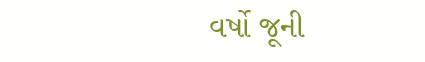વર્ષો જૂની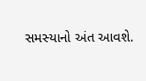સમસ્યાનો અંત આવશે.